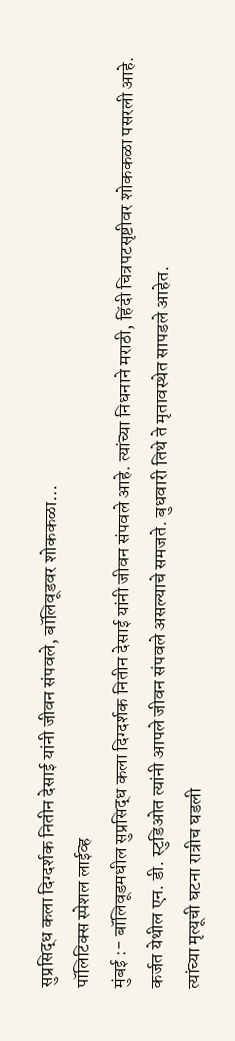सुप्रसिद्ध कला दिग्दर्शक नितीन देसाई यांनी जीवन संपवले, बॉलिवूडवर शोककळा…
पॉलिटिक्स स्पेशल लाईव्ह
मुंबई :- बॉलिवूडमधील सुप्रसिद्ध कला दिग्दर्शक नितीन देसाई यांनी जीवन संपवले आहे. त्यांच्या निधनाने मराठी, हिंदी चित्रपटसृष्टीवर शोककळा पसरली आहे.
कर्जत येथील एन. डी. स्टुडिओत त्यांनी आपले जीवन संपवले असल्याचे समजते. बुधवारी तिथे ते मृतावस्थेत सापडले आहेत.
त्यांच्या मृत्यूची घटना रात्रीच घडली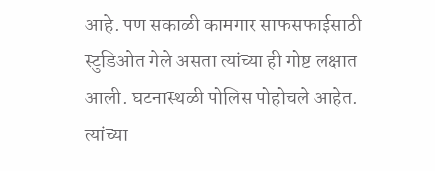आहे. पण सकाळी कामगार साफसफाईसाठी स्टुडिओत गेले असता त्यांच्या ही गोष्ट लक्षात आली. घटनास्थळी पोलिस पोहोचले आहेत. त्यांच्या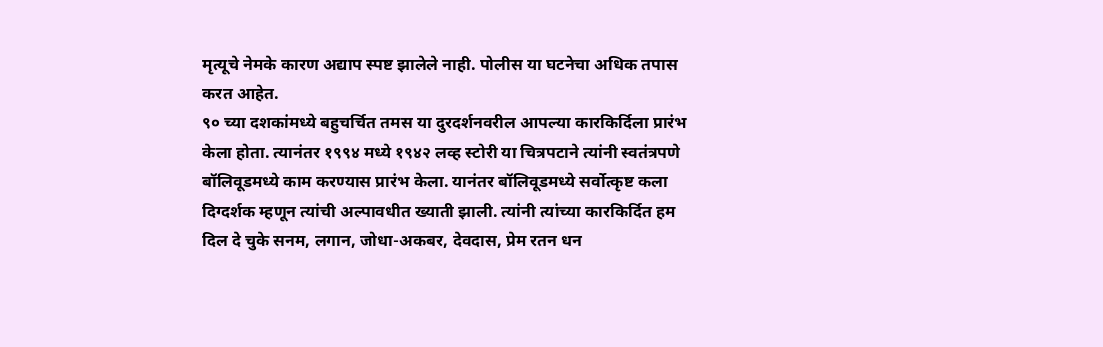मृत्यूचे नेमके कारण अद्याप स्पष्ट झालेले नाही. पोलीस या घटनेचा अधिक तपास करत आहेत.
९० च्या दशकांमध्ये बहुचर्चित तमस या दुरदर्शनवरील आपल्या कारकिर्दिला प्रारंभ केला होता. त्यानंतर १९९४ मध्ये १९४२ लव्ह स्टोरी या चित्रपटाने त्यांनी स्वतंत्रपणे बॉलिवूडमध्ये काम करण्यास प्रारंभ केला. यानंतर बॉलिवूडमध्ये सर्वोत्कृष्ट कला दिग्दर्शक म्हणून त्यांची अल्पावधीत ख्याती झाली. त्यांनी त्यांच्या कारकिर्दित हम दिल दे चुके सनम, लगान, जोधा-अकबर, देवदास, प्रेम रतन धन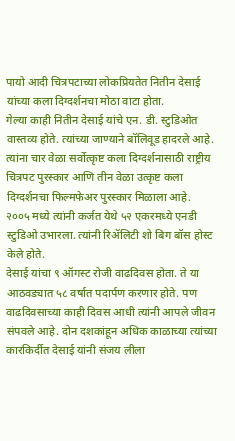पायो आदी चित्रपटाच्या लोकप्रियतेत नितीन देसाई यांच्या कला दिग्दर्शनचा मोठा वाटा होता.
गेल्या काही नितीन देसाई यांचे एन. डी. स्टुडिओत वास्तव्य होते. त्यांच्या जाण्याने बॉलिवूड हादरले आहे. त्यांना चार वेळा सर्वोत्कृष्ट कला दिग्दर्शनासाठी राष्ट्रीय चित्रपट पुरस्कार आणि तीन वेळा उत्कृष्ट कला दिग्दर्शनचा फिल्मफेअर पुरस्कार मिळाला आहे. २००५ मध्ये त्यांनी कर्जत येथे ५२ एकरमध्ये एनडी स्टुडिओ उभारला. त्यांनी रिॲलिटी शो बिग बॉस होस्ट केले होते.
देसाई यांचा ९ ऑगस्ट रोजी वाढदिवस होता. ते या आठवड्यात ५८ वर्षात पदार्पण करणार होते. पण वाढदिवसाच्या काही दिवस आधी त्यांनी आपले जीवन संपवले आहे. दोन दशकांहून अधिक काळाच्या त्यांच्या कारकिर्दीत देसाई यांनी संजय लीला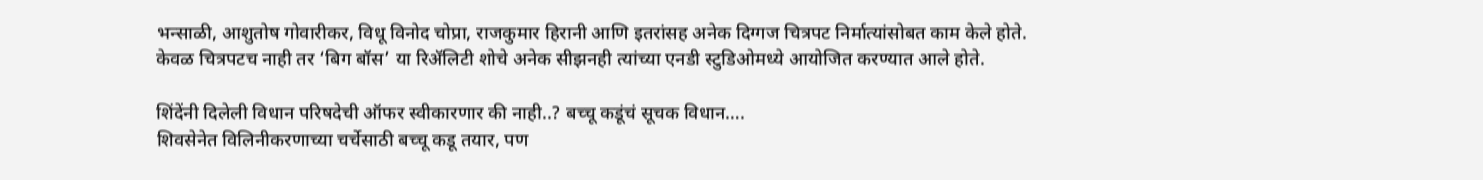भन्साळी, आशुतोष गोवारीकर, विधू विनोद चोप्रा, राजकुमार हिरानी आणि इतरांसह अनेक दिग्गज चित्रपट निर्मात्यांसोबत काम केले होते.
केवळ चित्रपटच नाही तर ‘बिग बॉस’ या रिॲलिटी शोचे अनेक सीझनही त्यांच्या एनडी स्टुडिओमध्ये आयोजित करण्यात आले होते.

शिंदेंनी दिलेली विधान परिषदेची ऑफर स्वीकारणार की नाही..? बच्चू कडूंचं सूचक विधान….
शिवसेनेत विलिनीकरणाच्या चर्चेसाठी बच्चू कडू तयार, पण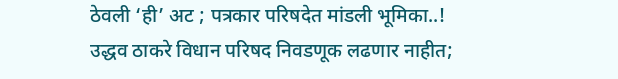ठेवली ‘ही’ अट ; पत्रकार परिषदेत मांडली भूमिका..!
उद्धव ठाकरे विधान परिषद निवडणूक लढणार नाहीत;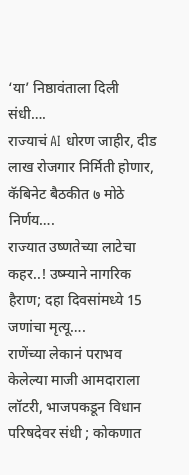‘या’ निष्ठावंताला दिली संधी….
राज्याचं AI धोरण जाहीर, दीड लाख रोजगार निर्मिती होणार, कॅबिनेट बैठकीत ७ मोठे निर्णय….
राज्यात उष्णतेच्या लाटेचा कहर..! उष्म्याने नागरिक हैराण; दहा दिवसांमध्ये 15 जणांचा मृत्यू….
राणेंच्या लेकानं पराभव केलेल्या माजी आमदाराला लॉटरी, भाजपकडून विधान परिषदेवर संधी ; कोकणात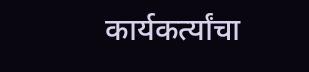कार्यकर्त्यांचा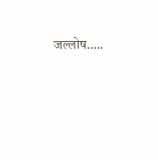जल्लोष…..